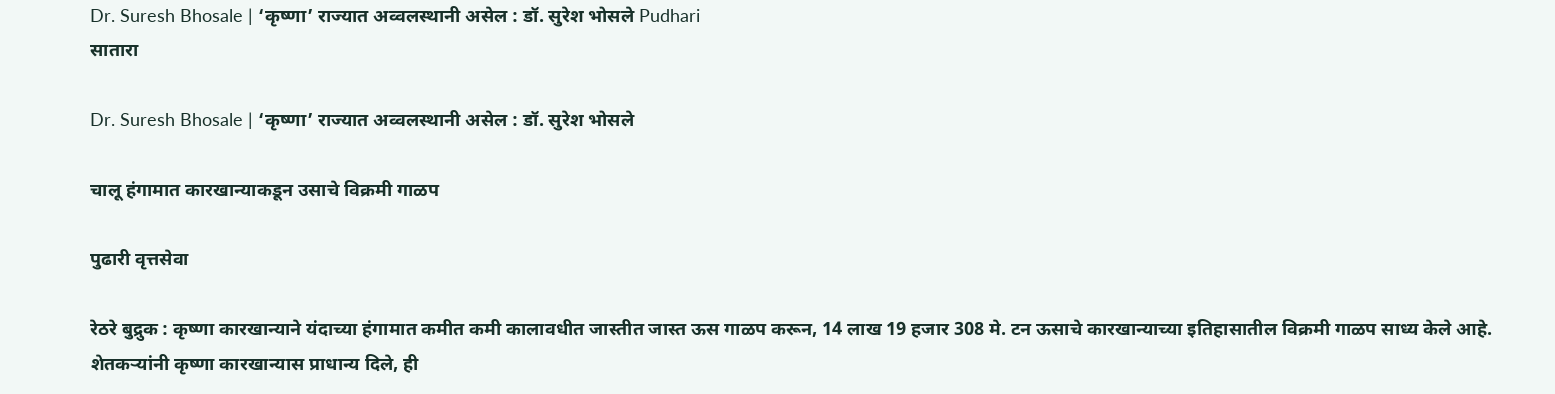Dr. Suresh Bhosale | ‘कृष्णा‌’ राज्यात अव्वलस्थानी असेल : डॉ. सुरेश भोसले Pudhari
सातारा

Dr. Suresh Bhosale | ‘कृष्णा‌’ राज्यात अव्वलस्थानी असेल : डॉ. सुरेश भोसले

चालू हंगामात कारखान्याकडून उसाचे विक्रमी गाळप

पुढारी वृत्तसेवा

रेठरे बुद्रुक : कृष्णा कारखान्याने यंदाच्या हंगामात कमीत कमी कालावधीत जास्तीत जास्त ऊस गाळप करून, 14 लाख 19 हजार 308 मे. टन ऊसाचे कारखान्याच्या इतिहासातील विक्रमी गाळप साध्य केले आहे. शेतकऱ्यांनी कृष्णा कारखान्यास प्राधान्य दिले, ही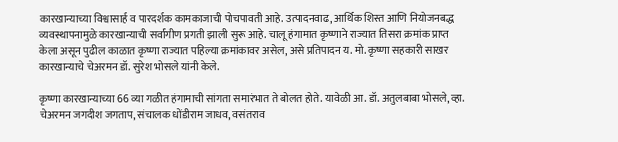कारखान्याच्या विश्वासार्ह व पारदर्शक कामकाजाची पोचपावती आहे. उत्पादनवाढ, आर्थिक शिस्त आणि नियोजनबद्ध व्यवस्थापनामुळे कारखान्याची सर्वांगीण प्रगती झाली सुरू आहे. चालू हंगामात कृष्णाने राज्यात तिसरा क्रमांक प्राप्त केला असून पुढील काळात कृष्णा राज्यात पहिल्या क्रमांकावर असेल, असे प्रतिपादन य. मो. कृष्णा सहकारी साखर कारखान्याचे चेअरमन डॉ. सुरेश भोसले यांनी केले.

कृष्णा कारखान्याच्या 66 व्या गळीत हंगामाची सांगता समारंभात ते बोलत होते. यावेळी आ. डॉ. अतुलबाबा भोसले, व्हा. चेअरमन जगदीश जगताप, संचालक धोंडीराम जाधव, वसंतराव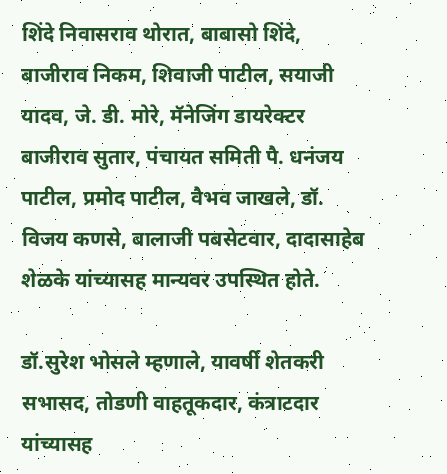शिंदे निवासराव थोरात, बाबासो शिंदे, बाजीराव निकम, शिवाजी पाटील, सयाजी यादव, जे. डी. मोरे, मॅनेजिंग डायरेक्टर बाजीराव सुतार, पंचायत समिती पै. धनंजय पाटील, प्रमोद पाटील, वैभव जाखले, डॉ. विजय कणसे, बालाजी पबसेटवार, दादासाहेब शेळके यांच्यासह मान्यवर उपस्थित होते.

डॉ.सुरेश भोसले म्हणाले, यावर्षी शेतकरी सभासद, तोडणी वाहतूकदार, कंत्राटदार यांच्यासह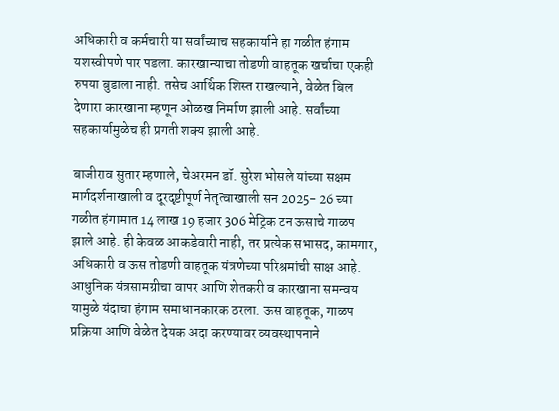अधिकारी व कर्मचारी या सर्वांच्याच सहकार्याने हा गळीत हंगाम यशस्वीपणे पार पडला. कारखान्याचा तोडणी वाहतूक खर्चाचा एकही रुपया बुडाला नाही. तसेच आर्थिक शिस्त राखल्याने, वेळेत बिल देणारा कारखाना म्हणून ओळख निर्माण झाली आहे. सर्वांच्या सहकार्यामुळेच ही प्रगती शक्य झाली आहे.

बाजीराव सुतार म्हणाले, चेअरमन डॉ. सुरेश भोसले यांच्या सक्षम मार्गदर्शनाखाली व दूरदृष्टीपूर्ण नेतृत्वाखाली सन 2025- 26 च्या गळीत हंगामात 14 लाख 19 हजार 306 मेट्रिक टन ऊसाचे गाळप झाले आहे. ही केवळ आकडेवारी नाही, तर प्रत्येक सभासद, कामगार, अधिकारी व ऊस तोडणी वाहतूक यंत्रणेच्या परिश्रमांची साक्ष आहे. आधुनिक यंत्रसामग्रीचा वापर आणि शेतकरी व कारखाना समन्वय यामुळे यंदाचा हंगाम समाधानकारक ठरला. ऊस वाहतूक, गाळप प्रक्रिया आणि वेळेत देयक अदा करण्यावर व्यवस्थापनाने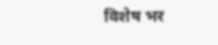विशेष भर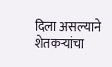दिला असल्याने शेतकऱ्यांचा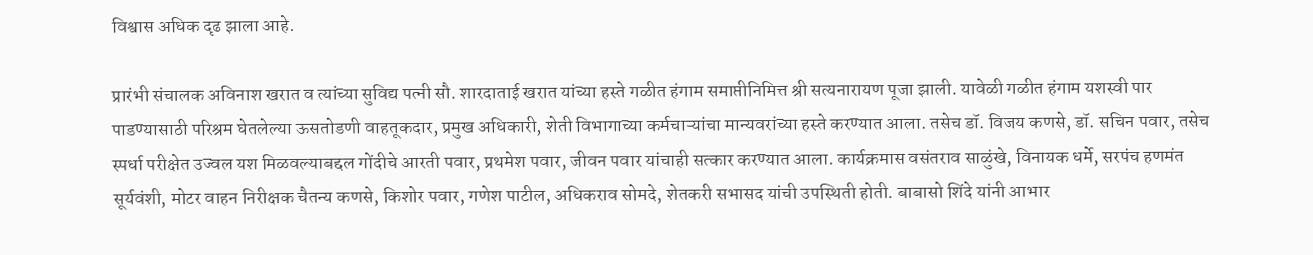विश्वास अधिक दृढ झाला आहे.

प्रारंभी संचालक अविनाश खरात व त्यांच्या सुविद्य पत्नी सौ. शारदाताई खरात यांच्या हस्ते गळीत हंगाम समाप्तीनिमित्त श्री सत्यनारायण पूजा झाली. यावेळी गळीत हंगाम यशस्वी पार पाडण्यासाठी परिश्रम घेतलेल्या ऊसतोडणी वाहतूकदार, प्रमुख अधिकारी, शेती विभागाच्या कर्मचाऱ्यांचा मान्यवरांच्या हस्ते करण्यात आला. तसेच डॉ. विजय कणसे, डॉ. सचिन पवार, तसेच स्पर्धा परीक्षेत उज्वल यश मिळवल्याबद्दल गोंदीचे आरती पवार, प्रथमेश पवार, जीवन पवार यांचाही सत्कार करण्यात आला. कार्यक्रमास वसंतराव साळुंखे, विनायक धर्मे, सरपंच हणमंत सूर्यवंशी, मोटर वाहन निरीक्षक चैतन्य कणसे, किशोर पवार, गणेश पाटील, अधिकराव सोमदे, शेतकरी सभासद यांची उपस्थिती होती. बाबासो शिंदे यांनी आभार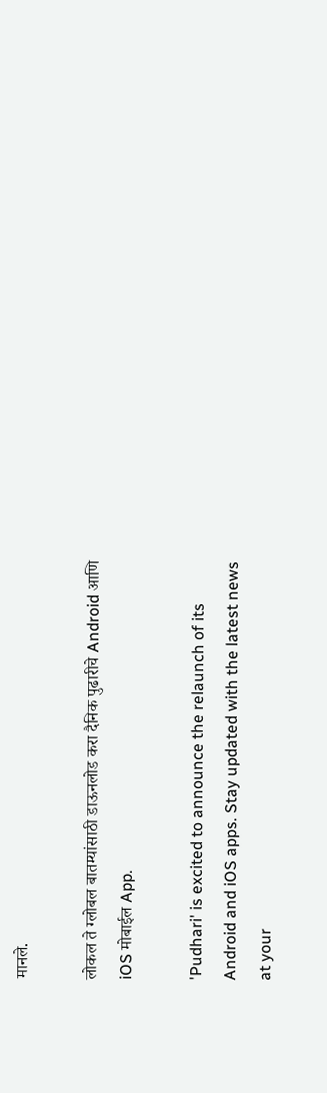मानले.

लोकल ते ग्लोबल बातम्यांसाठी डाऊनलोड करा दैनिक पुढारीचे Android आणि iOS मोबाईल App.

'Pudhari' is excited to announce the relaunch of its Android and iOS apps. Stay updated with the latest news at your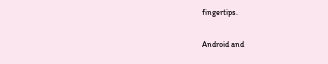fingertips.

Android and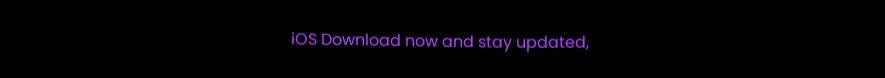iOS Download now and stay updated,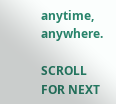anytime, anywhere.

SCROLL FOR NEXT